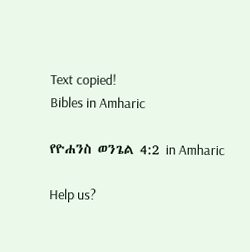Text copied!
Bibles in Amharic

የዮሐንስ ወንጌል 4:2 in Amharic

Help us?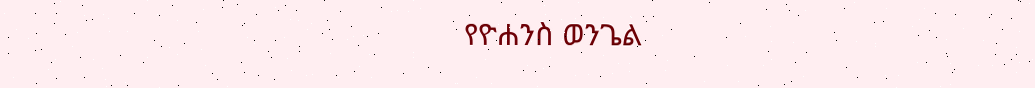የዮሐንስ ወንጌል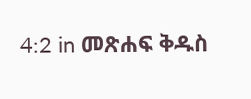4:2 in መጽሐፍ ቅዱስ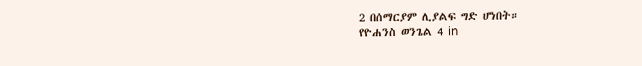2 በሰማርያም ሊያልፍ ግድ ሆነበት።
የዮሐንስ ወንጌል 4 in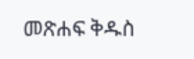መጽሐፍ ቅዱስ